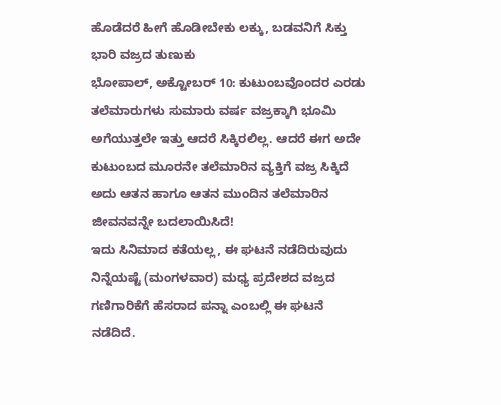ಹೊಡೆದರೆ ಹೀಗೆ ಹೊಡೀಬೇಕು ಲಕ್ಕು, ಬಡವನಿಗೆ ಸಿಕ್ತು ಭಾರಿ ವಜ್ರದ ತುಣುಕು
ಭೋಪಾಲ್, ಅಕ್ಟೋಬರ್ 10: ಕುಟುಂಬವೊಂದರ ಎರಡು ತಲೆಮಾರುಗಳು ಸುಮಾರು ವರ್ಷ ವಜ್ರಕ್ಕಾಗಿ ಭೂಮಿ ಅಗೆಯುತ್ತಲೇ ಇತ್ತು ಆದರೆ ಸಿಕ್ಕಿರಲಿಲ್ಲ. ಆದರೆ ಈಗ ಅದೇ ಕುಟುಂಬದ ಮೂರನೇ ತಲೆಮಾರಿನ ವ್ಯಕ್ತಿಗೆ ವಜ್ರ ಸಿಕ್ಕಿದೆ ಅದು ಆತನ ಹಾಗೂ ಆತನ ಮುಂದಿನ ತಲೆಮಾರಿನ ಜೀವನವನ್ನೇ ಬದಲಾಯಿಸಿದೆ!
ಇದು ಸಿನಿಮಾದ ಕತೆಯಲ್ಲ, ಈ ಘಟನೆ ನಡೆದಿರುವುದು ನಿನ್ನೆಯಷ್ಟೆ (ಮಂಗಳವಾರ) ಮಧ್ಯ ಪ್ರದೇಶದ ವಜ್ರದ ಗಣಿಗಾರಿಕೆಗೆ ಹೆಸರಾದ ಪನ್ನಾ ಎಂಬಲ್ಲಿ ಈ ಘಟನೆ ನಡೆದಿದೆ.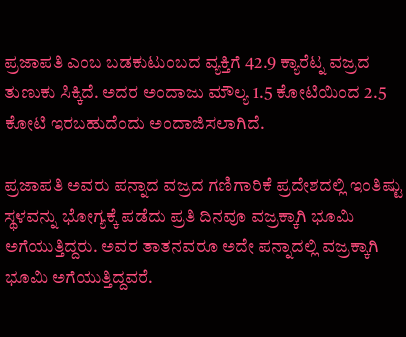ಪ್ರಜಾಪತಿ ಎಂಬ ಬಡಕುಟುಂಬದ ವ್ಯಕ್ತಿಗೆ 42.9 ಕ್ಯಾರೆಟ್ನ ವಜ್ರದ ತುಣುಕು ಸಿಕ್ಕಿದೆ. ಅದರ ಅಂದಾಜು ಮೌಲ್ಯ 1.5 ಕೋಟಿಯಿಂದ 2.5 ಕೋಟಿ ಇರಬಹುದೆಂದು ಅಂದಾಜಿಸಲಾಗಿದೆ.

ಪ್ರಜಾಪತಿ ಅವರು ಪನ್ನಾದ ವಜ್ರದ ಗಣಿಗಾರಿಕೆ ಪ್ರದೇಶದಲ್ಲಿ ಇಂತಿಷ್ಟು ಸ್ಥಳವನ್ನು ಭೋಗ್ಯಕ್ಕೆ ಪಡೆದು ಪ್ರತಿ ದಿನವೂ ವಜ್ರಕ್ಕಾಗಿ ಭೂಮಿ ಅಗೆಯುತ್ತಿದ್ದರು. ಅವರ ತಾತನವರೂ ಅದೇ ಪನ್ನಾದಲ್ಲಿ ವಜ್ರಕ್ಕಾಗಿ ಭೂಮಿ ಅಗೆಯುತ್ತಿದ್ದವರೆ.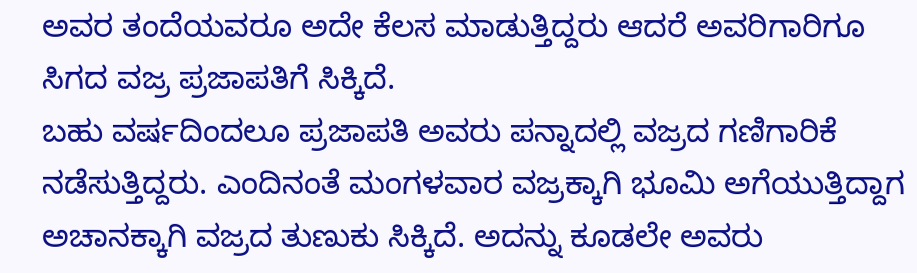ಅವರ ತಂದೆಯವರೂ ಅದೇ ಕೆಲಸ ಮಾಡುತ್ತಿದ್ದರು ಆದರೆ ಅವರಿಗಾರಿಗೂ ಸಿಗದ ವಜ್ರ ಪ್ರಜಾಪತಿಗೆ ಸಿಕ್ಕಿದೆ.
ಬಹು ವರ್ಷದಿಂದಲೂ ಪ್ರಜಾಪತಿ ಅವರು ಪನ್ನಾದಲ್ಲಿ ವಜ್ರದ ಗಣಿಗಾರಿಕೆ ನಡೆಸುತ್ತಿದ್ದರು. ಎಂದಿನಂತೆ ಮಂಗಳವಾರ ವಜ್ರಕ್ಕಾಗಿ ಭೂಮಿ ಅಗೆಯುತ್ತಿದ್ದಾಗ ಅಚಾನಕ್ಕಾಗಿ ವಜ್ರದ ತುಣುಕು ಸಿಕ್ಕಿದೆ. ಅದನ್ನು ಕೂಡಲೇ ಅವರು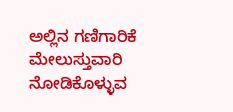ಅಲ್ಲಿನ ಗಣಿಗಾರಿಕೆ ಮೇಲುಸ್ತುವಾರಿ ನೋಡಿಕೊಳ್ಳುವ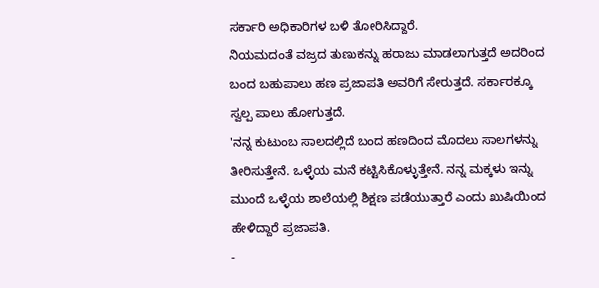ಸರ್ಕಾರಿ ಅಧಿಕಾರಿಗಳ ಬಳಿ ತೋರಿಸಿದ್ದಾರೆ.
ನಿಯಮದಂತೆ ವಜ್ರದ ತುಣುಕನ್ನು ಹರಾಜು ಮಾಡಲಾಗುತ್ತದೆ ಅದರಿಂದ ಬಂದ ಬಹುಪಾಲು ಹಣ ಪ್ರಜಾಪತಿ ಅವರಿಗೆ ಸೇರುತ್ತದೆ. ಸರ್ಕಾರಕ್ಕೂ ಸ್ವಲ್ಪ ಪಾಲು ಹೋಗುತ್ತದೆ.
'ನನ್ನ ಕುಟುಂಬ ಸಾಲದಲ್ಲಿದೆ ಬಂದ ಹಣದಿಂದ ಮೊದಲು ಸಾಲಗಳನ್ನು ತೀರಿಸುತ್ತೇನೆ. ಒಳ್ಳೆಯ ಮನೆ ಕಟ್ಟಿಸಿಕೊಳ್ಳುತ್ತೇನೆ. ನನ್ನ ಮಕ್ಕಳು ಇನ್ನು ಮುಂದೆ ಒಳ್ಳೆಯ ಶಾಲೆಯಲ್ಲಿ ಶಿಕ್ಷಣ ಪಡೆಯುತ್ತಾರೆ ಎಂದು ಖುಷಿಯಿಂದ ಹೇಳಿದ್ದಾರೆ ಪ್ರಜಾಪತಿ.
-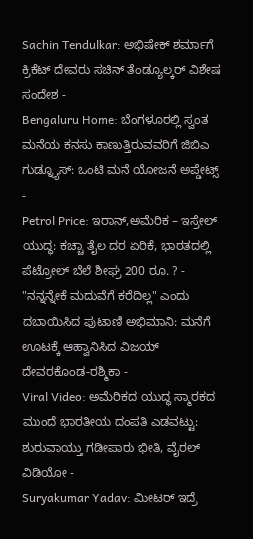Sachin Tendulkar: ಅಭಿಷೇಕ್ ಶರ್ಮಾಗೆ ಕ್ರಿಕೆಟ್ ದೇವರು ಸಚಿನ್ ತೆಂಡ್ಯೂಲ್ಕರ್ ವಿಶೇಷ ಸಂದೇಶ -
Bengaluru Home: ಬೆಂಗಳೂರಲ್ಲಿ ಸ್ವಂತ ಮನೆಯ ಕನಸು ಕಾಣುತ್ತಿರುವವರಿಗೆ ಜಿಬಿಎ ಗುಡ್ನ್ಯೂಸ್: ಒಂಟಿ ಮನೆ ಯೋಜನೆ ಅಪ್ಡೇಟ್ಸ್ -
Petrol Price: ಇರಾನ್,ಅಮೆರಿಕ – ಇಸ್ರೇಲ್ ಯುದ್ಧ: ಕಚ್ಚಾ ತೈಲ ದರ ಏರಿಕೆ, ಭಾರತದಲ್ಲಿ ಪೆಟ್ರೋಲ್ ಬೆಲೆ ಶೀಘ್ರ 200 ರೂ. ? -
"ನನ್ನನ್ನೇಕೆ ಮದುವೆಗೆ ಕರೆದಿಲ್ಲ" ಎಂದು ದಬಾಯಿಸಿದ ಪುಟಾಣಿ ಅಭಿಮಾನಿ: ಮನೆಗೆ ಊಟಕ್ಕೆ ಆಹ್ವಾನಿಸಿದ ವಿಜಯ್ ದೇವರಕೊಂಡ-ರಶ್ಮಿಕಾ -
Viral Video: ಅಮೆರಿಕದ ಯುದ್ಧ ಸ್ಮಾರಕದ ಮುಂದೆ ಭಾರತೀಯ ದಂಪತಿ ಎಡವಟ್ಟು: ಶುರುವಾಯ್ತು ಗಡೀಪಾರು ಭೀತಿ, ವೈರಲ್ ವಿಡಿಯೋ -
Suryakumar Yadav: ಮೀಟರ್ ಇದ್ರೆ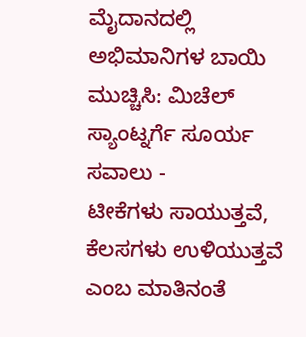ಮೈದಾನದಲ್ಲಿ ಅಭಿಮಾನಿಗಳ ಬಾಯಿ ಮುಚ್ಚಿಸಿ: ಮಿಚೆಲ್ ಸ್ಯಾಂಟ್ನರ್ಗೆ ಸೂರ್ಯ ಸವಾಲು -
ಟೀಕೆಗಳು ಸಾಯುತ್ತವೆ, ಕೆಲಸಗಳು ಉಳಿಯುತ್ತವೆ ಎಂಬ ಮಾತಿನಂತೆ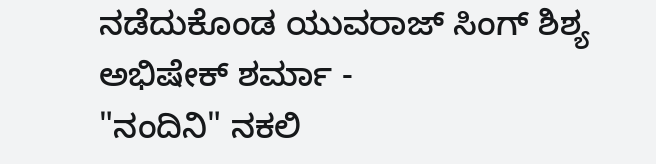ನಡೆದುಕೊಂಡ ಯುವರಾಜ್ ಸಿಂಗ್ ಶಿಶ್ಯ ಅಭಿಷೇಕ್ ಶರ್ಮಾ -
"ನಂದಿನಿ" ನಕಲಿ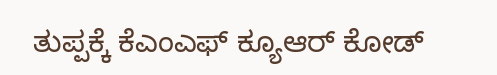ತುಪ್ಪಕ್ಕೆ ಕೆಎಂಎಫ್ ಕ್ಯೂಆರ್ ಕೋಡ್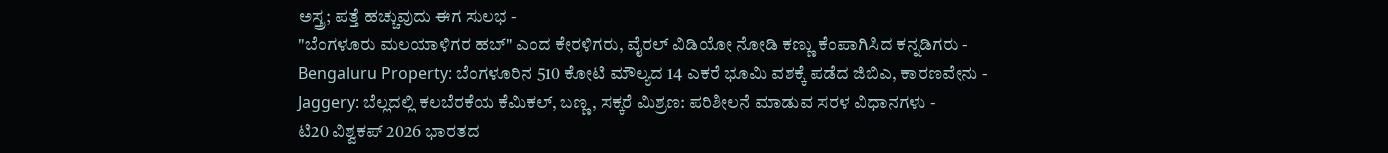ಅಸ್ತ್ರ; ಪತ್ತೆ ಹಚ್ಚುವುದು ಈಗ ಸುಲಭ -
"ಬೆಂಗಳೂರು ಮಲಯಾಳಿಗರ ಹಬ್" ಎಂದ ಕೇರಳಿಗರು, ವೈರಲ್ ವಿಡಿಯೋ ನೋಡಿ ಕಣ್ಣು ಕೆಂಪಾಗಿಸಿದ ಕನ್ನಡಿಗರು -
Bengaluru Property: ಬೆಂಗಳೂರಿನ 510 ಕೋಟಿ ಮೌಲ್ಯದ 14 ಎಕರೆ ಭೂಮಿ ವಶಕ್ಕೆ ಪಡೆದ ಜಿಬಿಎ, ಕಾರಣವೇನು -
Jaggery: ಬೆಲ್ಲದಲ್ಲಿ ಕಲಬೆರಕೆಯ ಕೆಮಿಕಲ್, ಬಣ್ಣ, ಸಕ್ಕರೆ ಮಿಶ್ರಣ: ಪರಿಶೀಲನೆ ಮಾಡುವ ಸರಳ ವಿಧಾನಗಳು -
ಟಿ20 ವಿಶ್ವಕಪ್ 2026 ಭಾರತದ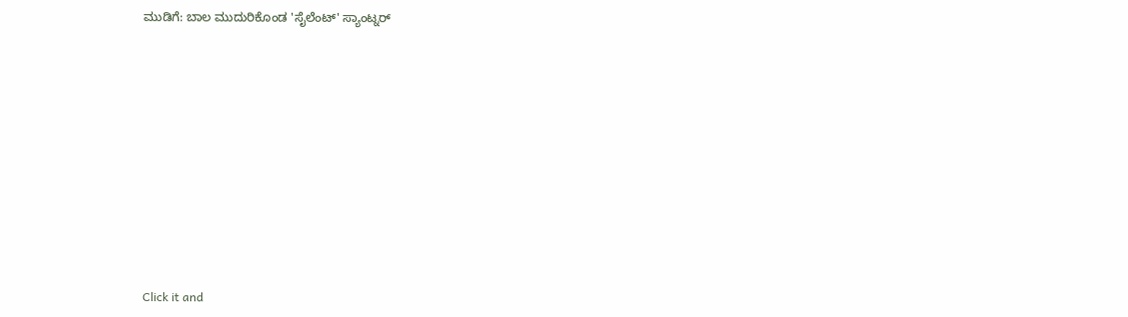ಮುಡಿಗೆ: ಬಾಲ ಮುದುರಿಕೊಂಡ 'ಸೈಲೆಂಟ್' ಸ್ಯಾಂಟ್ನರ್












Click it and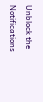Unblock the Notifications